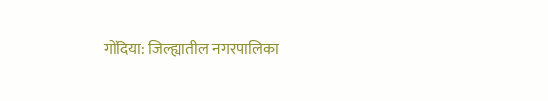गोंदिया: जिल्ह्यातील नगरपालिका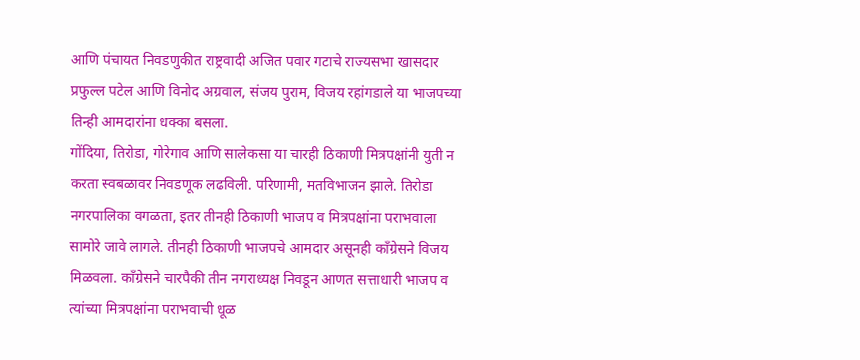आणि पंचायत निवडणुकीत राष्ट्रवादी अजित पवार गटाचे राज्यसभा खासदार प्रफुल्ल पटेल आणि विनोद अग्रवाल, संजय पुराम, विजय रहांगडाले या भाजपच्या तिन्ही आमदारांना धक्का बसला.
गोंदिया, तिरोडा, गोरेगाव आणि सालेकसा या चारही ठिकाणी मित्रपक्षांनी युती न करता स्वबळावर निवडणूक लढविली. परिणामी, मतविभाजन झाले. तिरोडा नगरपालिका वगळता, इतर तीनही ठिकाणी भाजप व मित्रपक्षांना पराभवाला सामोरे जावे लागले. तीनही ठिकाणी भाजपचे आमदार असूनही काँग्रेसने विजय मिळवला. काँग्रेसने चारपैकी तीन नगराध्यक्ष निवडून आणत सत्ताधारी भाजप व त्यांच्या मित्रपक्षांना पराभवाची धूळ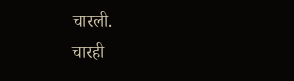चारली.
चारही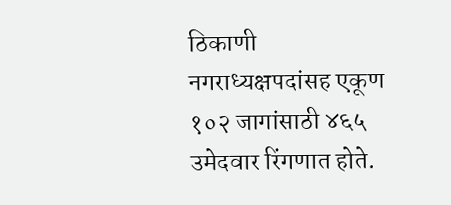ठिकाणी नगराध्यक्षपदांसह एकूण १०२ जागांसाठी ४६५ उमेदवार रिंगणात होते.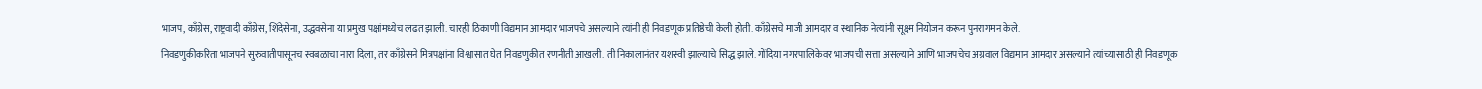भाजप, काँग्रेस, राष्ट्रवादी काँग्रेस, शिंदेसेना, उद्धवसेना या प्रमुख पक्षांमध्येच लढत झाली. चारही ठिकाणी विद्यमान आमदार भाजपचे असल्याने त्यांनी ही निवडणूक प्रतिष्ठेची केली होती. काँग्रेसचे माजी आमदार व स्थानिक नेत्यांनी सूक्ष्म नियोजन करून पुनरागमन केले.
निवडणुकीकरिता भाजपने सुरुवातीपासूनच स्वबळाचा नारा दिला, तर काँग्रेसने मित्रपक्षांना विश्वासात घेत निवडणुकीत रणनीती आखली. ती निकालानंतर यशस्वी झाल्याचे सिद्ध झाले. गोंदिया नगरपालिकेवर भाजपची सत्ता असल्याने आणि भाजपचेच अग्रवाल विद्यमान आमदार असल्याने त्यांच्यासाठी ही निवडणूक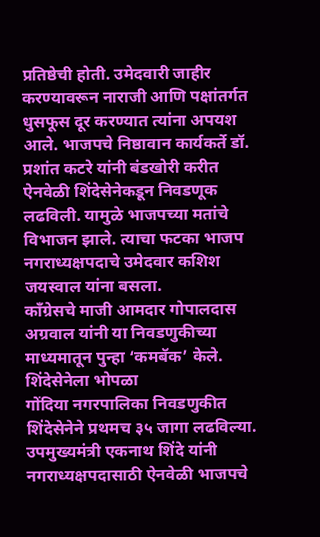प्रतिष्ठेची होती. उमेदवारी जाहीर करण्यावरून नाराजी आणि पक्षांतर्गत धुसफूस दूर करण्यात त्यांना अपयश आले. भाजपचे निष्ठावान कार्यकर्ते डॉ. प्रशांत कटरे यांनी बंडखोरी करीत ऐनवेळी शिंदेसेनेकडून निवडणूक लढविली. यामुळे भाजपच्या मतांचे विभाजन झाले. त्याचा फटका भाजप नगराध्यक्षपदाचे उमेदवार कशिश जयस्वाल यांना बसला.
काँग्रेसचे माजी आमदार गोपालदास अग्रवाल यांनी या निवडणुकीच्या माध्यमातून पुन्हा ‘कमबॅक’ केले.
शिंदेसेनेला भोपळा
गोंदिया नगरपालिका निवडणुकीत शिंदेसेनेने प्रथमच ३५ जागा लढविल्या. उपमुख्यमंत्री एकनाथ शिंदे यांनी नगराध्यक्षपदासाठी ऐनवेळी भाजपचे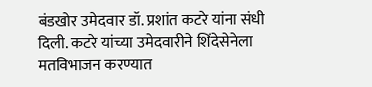बंडखोर उमेदवार डॉ. प्रशांत कटरे यांना संधी दिली. कटरे यांच्या उमेदवारीने शिंदेसेनेला मतविभाजन करण्यात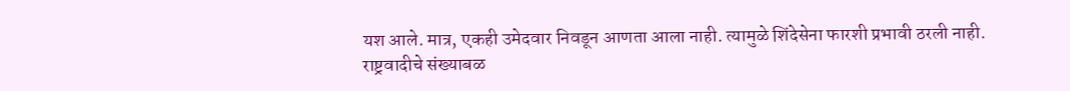यश आले. मात्र, एकही उमेदवार निवडून आणता आला नाही. त्यामुळे शिंदेसेना फारशी प्रभावी ठरली नाही.
राष्ट्रवादीचे संख्याबळ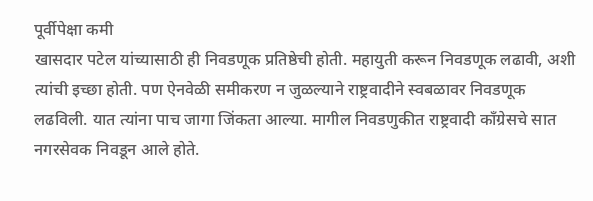पूर्वीपेक्षा कमी
खासदार पटेल यांच्यासाठी ही निवडणूक प्रतिष्ठेची होती. महायुती करून निवडणूक लढावी, अशी त्यांची इच्छा होती. पण ऐनवेळी समीकरण न जुळल्याने राष्ट्रवादीने स्वबळावर निवडणूक लढविली. यात त्यांना पाच जागा जिंकता आल्या. मागील निवडणुकीत राष्ट्रवादी काँग्रेसचे सात नगरसेवक निवडून आले होते.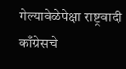गेल्यावेळेपेक्षा राष्ट्रवादी काँग्रेसचे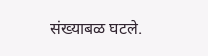संख्याबळ घटले.